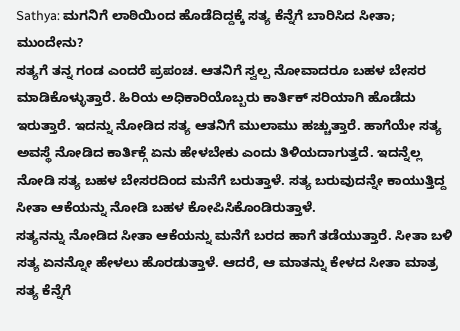Sathya: ಮಗನಿಗೆ ಲಾಠಿಯಿಂದ ಹೊಡೆದಿದ್ದಕ್ಕೆ ಸತ್ಯ ಕೆನ್ನೆಗೆ ಬಾರಿಸಿದ ಸೀತಾ; ಮುಂದೇನು?
ಸತ್ಯಗೆ ತನ್ನ ಗಂಡ ಎಂದರೆ ಪ್ರಪಂಚ. ಆತನಿಗೆ ಸ್ವಲ್ಪ ನೋವಾದರೂ ಬಹಳ ಬೇಸರ ಮಾಡಿಕೊಳ್ಳುತ್ತಾರೆ. ಹಿರಿಯ ಅಧಿಕಾರಿಯೊಬ್ಬರು ಕಾರ್ತಿಕ್ ಸರಿಯಾಗಿ ಹೊಡೆದು ಇರುತ್ತಾರೆ. ಇದನ್ನು ನೋಡಿದ ಸತ್ಯ ಆತನಿಗೆ ಮುಲಾಮು ಹಚ್ಚುತ್ತಾರೆ. ಹಾಗೆಯೇ ಸತ್ಯ ಅವಸ್ಥೆ ನೋಡಿದ ಕಾರ್ತಿಕ್ಗೆ ಏನು ಹೇಳಬೇಕು ಎಂದು ತಿಳಿಯದಾಗುತ್ತದೆ. ಇದನ್ನೆಲ್ಲ ನೋಡಿ ಸತ್ಯ ಬಹಳ ಬೇಸರದಿಂದ ಮನೆಗೆ ಬರುತ್ತಾಳೆ. ಸತ್ಯ ಬರುವುದನ್ನೇ ಕಾಯುತ್ತಿದ್ದ ಸೀತಾ ಆಕೆಯನ್ನು ನೋಡಿ ಬಹಳ ಕೋಪಿಸಿಕೊಂಡಿರುತ್ತಾಳೆ.
ಸತ್ಯನನ್ನು ನೋಡಿದ ಸೀತಾ ಆಕೆಯನ್ನು ಮನೆಗೆ ಬರದ ಹಾಗೆ ತಡೆಯುತ್ತಾರೆ. ಸೀತಾ ಬಳಿ ಸತ್ಯ ಏನನ್ನೋ ಹೇಳಲು ಹೊರಡುತ್ತಾಳೆ. ಆದರೆ, ಆ ಮಾತನ್ನು ಕೇಳದ ಸೀತಾ ಮಾತ್ರ ಸತ್ಯ ಕೆನ್ನೆಗೆ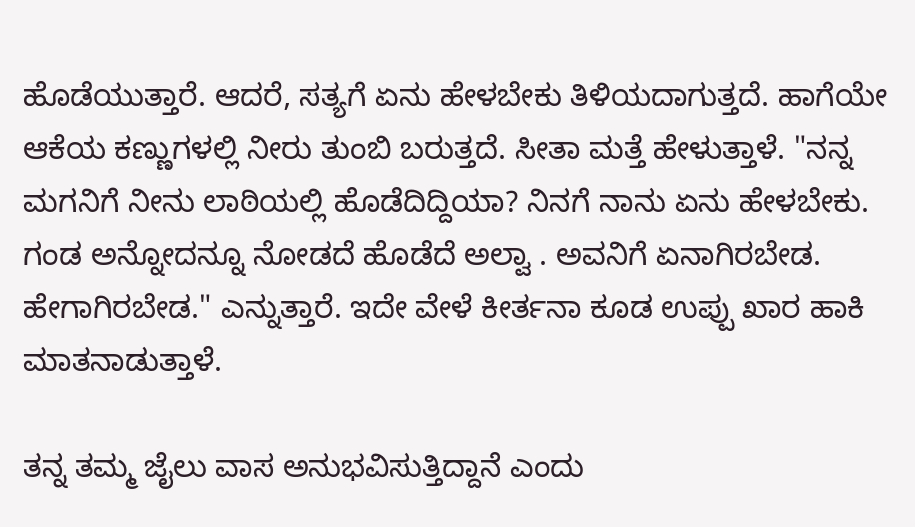ಹೊಡೆಯುತ್ತಾರೆ. ಆದರೆ, ಸತ್ಯಗೆ ಏನು ಹೇಳಬೇಕು ತಿಳಿಯದಾಗುತ್ತದೆ. ಹಾಗೆಯೇ ಆಕೆಯ ಕಣ್ಣುಗಳಲ್ಲಿ ನೀರು ತುಂಬಿ ಬರುತ್ತದೆ. ಸೀತಾ ಮತ್ತೆ ಹೇಳುತ್ತಾಳೆ. "ನನ್ನ ಮಗನಿಗೆ ನೀನು ಲಾಠಿಯಲ್ಲಿ ಹೊಡೆದಿದ್ದಿಯಾ? ನಿನಗೆ ನಾನು ಏನು ಹೇಳಬೇಕು. ಗಂಡ ಅನ್ನೋದನ್ನೂ ನೋಡದೆ ಹೊಡೆದೆ ಅಲ್ವಾ . ಅವನಿಗೆ ಏನಾಗಿರಬೇಡ. ಹೇಗಾಗಿರಬೇಡ." ಎನ್ನುತ್ತಾರೆ. ಇದೇ ವೇಳೆ ಕೀರ್ತನಾ ಕೂಡ ಉಪ್ಪು ಖಾರ ಹಾಕಿ ಮಾತನಾಡುತ್ತಾಳೆ.

ತನ್ನ ತಮ್ಮ ಜೈಲು ವಾಸ ಅನುಭವಿಸುತ್ತಿದ್ದಾನೆ ಎಂದು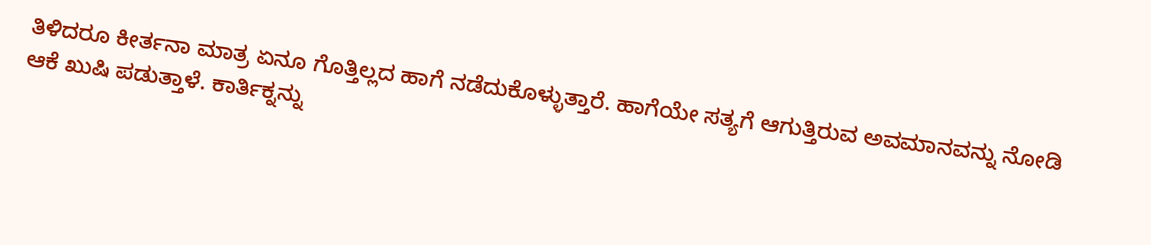ತಿಳಿದರೂ ಕೀರ್ತನಾ ಮಾತ್ರ ಏನೂ ಗೊತ್ತಿಲ್ಲದ ಹಾಗೆ ನಡೆದುಕೊಳ್ಳುತ್ತಾರೆ. ಹಾಗೆಯೇ ಸತ್ಯಗೆ ಆಗುತ್ತಿರುವ ಅವಮಾನವನ್ನು ನೋಡಿ ಆಕೆ ಖುಷಿ ಪಡುತ್ತಾಳೆ. ಕಾರ್ತಿಕ್ನನ್ನು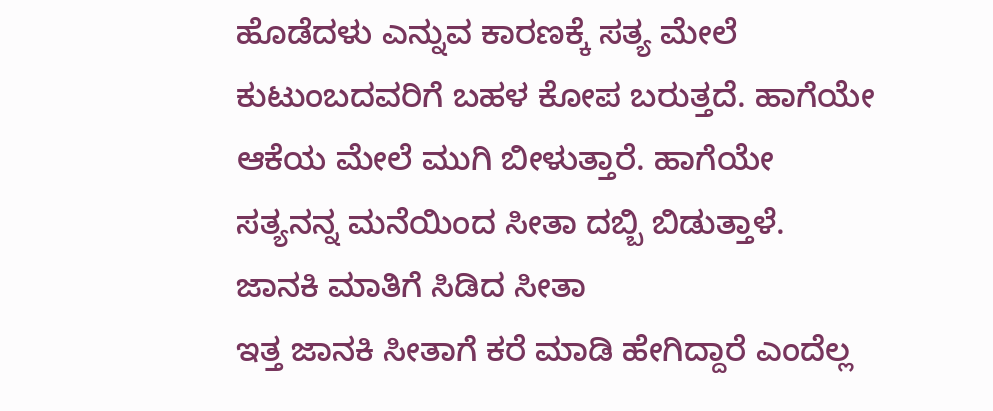ಹೊಡೆದಳು ಎನ್ನುವ ಕಾರಣಕ್ಕೆ ಸತ್ಯ ಮೇಲೆ ಕುಟುಂಬದವರಿಗೆ ಬಹಳ ಕೋಪ ಬರುತ್ತದೆ. ಹಾಗೆಯೇ ಆಕೆಯ ಮೇಲೆ ಮುಗಿ ಬೀಳುತ್ತಾರೆ. ಹಾಗೆಯೇ ಸತ್ಯನನ್ನ ಮನೆಯಿಂದ ಸೀತಾ ದಬ್ಬಿ ಬಿಡುತ್ತಾಳೆ.
ಜಾನಕಿ ಮಾತಿಗೆ ಸಿಡಿದ ಸೀತಾ
ಇತ್ತ ಜಾನಕಿ ಸೀತಾಗೆ ಕರೆ ಮಾಡಿ ಹೇಗಿದ್ದಾರೆ ಎಂದೆಲ್ಲ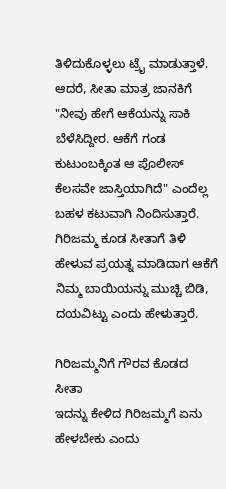ತಿಳಿದುಕೊಳ್ಳಲು ಟ್ರೈ ಮಾಡುತ್ತಾಳೆ. ಆದರೆ, ಸೀತಾ ಮಾತ್ರ ಜಾನಕಿಗೆ "ನೀವು ಹೇಗೆ ಆಕೆಯನ್ನು ಸಾಕಿ ಬೆಳೆಸಿದ್ದೀರ. ಆಕೆಗೆ ಗಂಡ ಕುಟುಂಬಕ್ಕಿಂತ ಆ ಪೊಲೀಸ್ ಕೆಲಸವೇ ಜಾಸ್ತಿಯಾಗಿದೆ" ಎಂದೆಲ್ಲ ಬಹಳ ಕಟುವಾಗಿ ನಿಂದಿಸುತ್ತಾರೆ. ಗಿರಿಜಮ್ಮ ಕೂಡ ಸೀತಾಗೆ ತಿಳಿ ಹೇಳುವ ಪ್ರಯತ್ನ ಮಾಡಿದಾಗ ಆಕೆಗೆ ನಿಮ್ಮ ಬಾಯಿಯನ್ನು ಮುಚ್ಚಿ ಬಿಡಿ, ದಯವಿಟ್ಟು ಎಂದು ಹೇಳುತ್ತಾರೆ.

ಗಿರಿಜಮ್ಮನಿಗೆ ಗೌರವ ಕೊಡದ ಸೀತಾ
ಇದನ್ನು ಕೇಳಿದ ಗಿರಿಜಮ್ಮಗೆ ಏನು ಹೇಳಬೇಕು ಎಂದು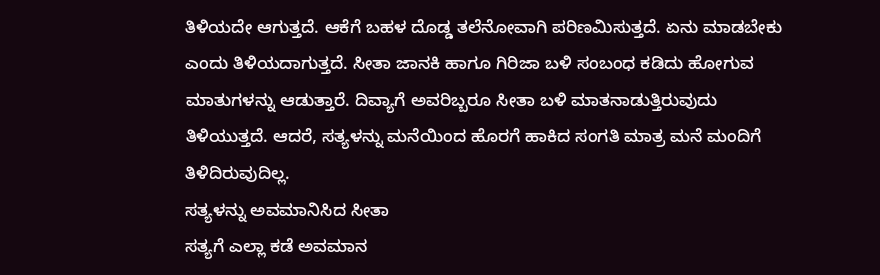ತಿಳಿಯದೇ ಆಗುತ್ತದೆ. ಆಕೆಗೆ ಬಹಳ ದೊಡ್ಡ ತಲೆನೋವಾಗಿ ಪರಿಣಮಿಸುತ್ತದೆ. ಏನು ಮಾಡಬೇಕು ಎಂದು ತಿಳಿಯದಾಗುತ್ತದೆ. ಸೀತಾ ಜಾನಕಿ ಹಾಗೂ ಗಿರಿಜಾ ಬಳಿ ಸಂಬಂಧ ಕಡಿದು ಹೋಗುವ ಮಾತುಗಳನ್ನು ಆಡುತ್ತಾರೆ. ದಿವ್ಯಾಗೆ ಅವರಿಬ್ಬರೂ ಸೀತಾ ಬಳಿ ಮಾತನಾಡುತ್ತಿರುವುದು ತಿಳಿಯುತ್ತದೆ. ಆದರೆ, ಸತ್ಯಳನ್ನು ಮನೆಯಿಂದ ಹೊರಗೆ ಹಾಕಿದ ಸಂಗತಿ ಮಾತ್ರ ಮನೆ ಮಂದಿಗೆ ತಿಳಿದಿರುವುದಿಲ್ಲ.
ಸತ್ಯಳನ್ನು ಅವಮಾನಿಸಿದ ಸೀತಾ
ಸತ್ಯಗೆ ಎಲ್ಲಾ ಕಡೆ ಅವಮಾನ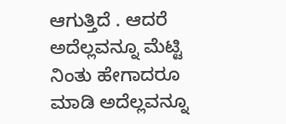ಆಗುತ್ತಿದೆ . ಆದರೆ ಅದೆಲ್ಲವನ್ನೂ ಮೆಟ್ಟಿ ನಿಂತು ಹೇಗಾದರೂ ಮಾಡಿ ಅದೆಲ್ಲವನ್ನೂ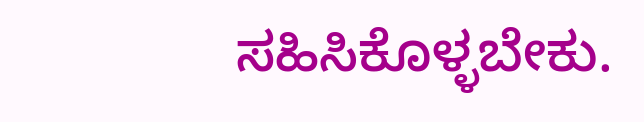ಸಹಿಸಿಕೊಳ್ಳಬೇಕು.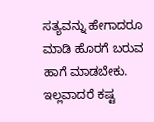ಸತ್ಯವನ್ನು ಹೇಗಾದರೂ ಮಾಡಿ ಹೊರಗೆ ಬರುವ ಹಾಗೆ ಮಾಡಬೇಕು. ಇಲ್ಲವಾದರೆ ಕಷ್ಟ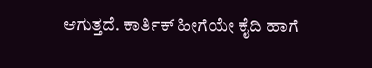ಆಗುತ್ತದೆ. ಕಾರ್ತಿಕ್ ಹೀಗೆಯೇ ಕೈದಿ ಹಾಗೆ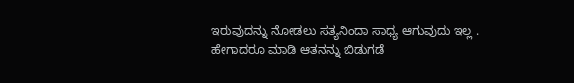ಇರುವುದನ್ನು ನೋಡಲು ಸತ್ಯನಿಂದಾ ಸಾಧ್ಯ ಆಗುವುದು ಇಲ್ಲ . ಹೇಗಾದರೂ ಮಾಡಿ ಆತನನ್ನು ಬಿಡುಗಡೆ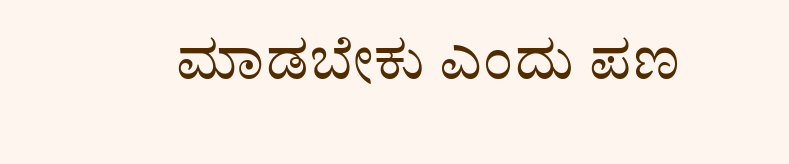ಮಾಡಬೇಕು ಎಂದು ಪಣ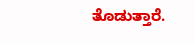ತೊಡುತ್ತಾರೆ.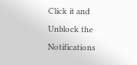Click it and Unblock the Notifications